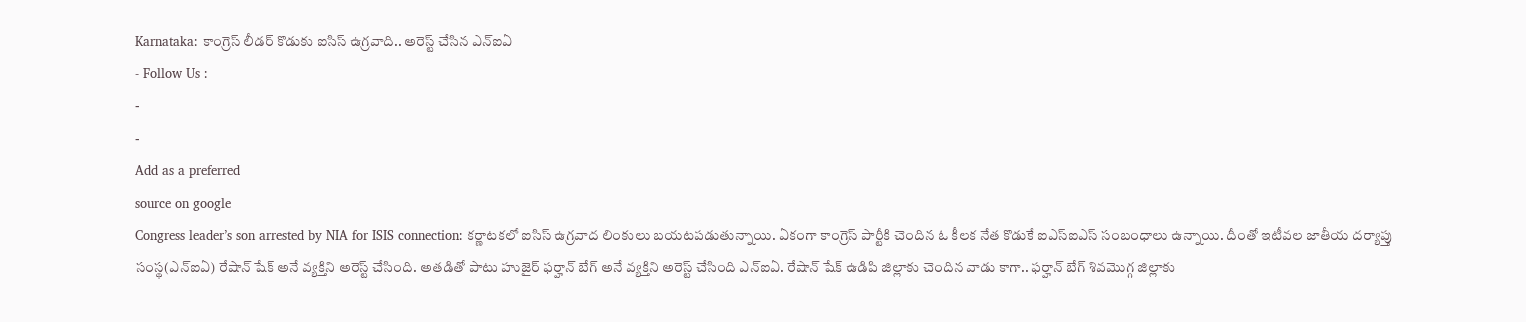Karnataka: కాంగ్రెస్ లీడర్ కొడుకు ఐసిస్ ఉగ్రవాది.. అరెస్ట్ చేసిన ఎన్ఐఏ
- Follow Us :
-
-
Add as a preferred
source on google
Congress leader’s son arrested by NIA for ISIS connection: కర్ణాటకలో ఐసిస్ ఉగ్రవాద లింకులు బయటపడుతున్నాయి. ఏకంగా కాంగ్రెస్ పార్టీకి చెందిన ఓ కీలక నేత కొడుకే ఐఎస్ఐఎస్ సంబంధాలు ఉన్నాయి. దీంతో ఇటీవల జాతీయ దర్యాప్తు సంస్థ(ఎన్ఐఏ) రేషాన్ షేక్ అనే వ్యక్తిని అరెస్ట్ చేసింది. అతడితో పాటు హుజైర్ ఫర్హాన్ బేగ్ అనే వ్యక్తిని అరెస్ట్ చేసింది ఎన్ఐఏ. రేషాన్ షేక్ ఉడిపి జిల్లాకు చెందిన వాడు కాగా.. ఫర్హాన్ బేగ్ శివమొగ్గ జిల్లాకు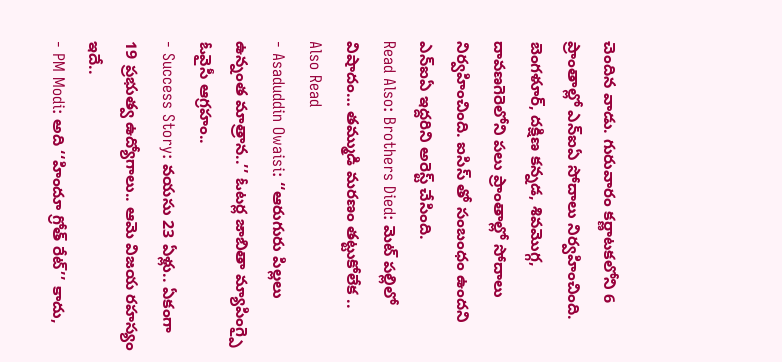చెందిన వాడు. గురువారం కర్ణాటకలోని 6 ప్రాంతాల్లో ఎన్ఐఏ సోదాలు నిర్వహించింది. బెంగళూర్, దక్షిణ కన్నడ, శివమొగ్గ, దావణగెరెలోని పలు ప్రాంతాల్లో సోదాలు నిర్వహించింది. ఐసిస్ తో సంబంధం ఉందని ఎన్ఐఏ ఇద్దరిని అరెస్ట్ చేసింది.
Read Also: Brothers Died: మెట్ పల్లిలో విషాదం… తమ్ముడి మరణం తట్టుకోలేక ..
Also Read
- Asaduddin Owaisi: ‘‘ఆరుగురు పిల్లలు ఉన్నంత మాత్రాన..’’ ఓటర్ల జాబితా మ్యాపింగ్పై ఓవైసీ ఆగ్రహం..
- Success Story: వయసు 23 ఏళ్లు.. ఏకంగా 19 ప్రభుత్వ ఉద్యోగాలు.. ఆమె విజయ రహస్యం ఇదే..
- PM Modi: అది ‘‘హిందూ గ్రోత్ రేట్’’ కాదు,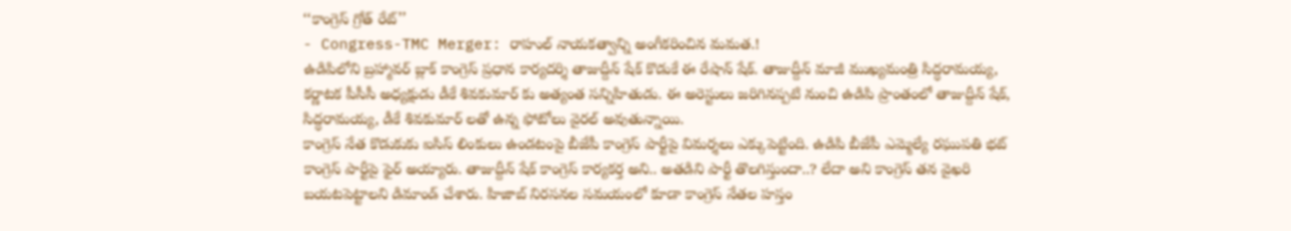‘‘కాంగ్రెస్ గ్రోత్ రేట్’’
- Congress-TMC Merger: రాహుల్ నాయకత్వాన్ని అంగీకరించిన మమత.!
ఉడిపిలోని బ్రహ్మావర్ బ్లాక్ కాంగ్రెస్ ప్రధాన కార్యదర్శి తాజుద్దీన్ షేక్ కొడుకే ఈ రేషాన్ షేక్. తాజుద్దీన్ మాజీ ముఖ్యమంత్రి సిద్ధరామయ్య, కర్ణాటక పీసీసీ అధ్యక్షుడు డీకే శివకుమార్ కు అత్యంత సన్నిహితుడు. ఈ అరెస్టులు జరిగినప్పటి నుంచి ఉడిపి ప్రాంతంలో తాజుద్దీన్ షేక్, సిద్ధరామయ్య, డీకే శివకుమార్ లతో ఉన్న ఫోటోలు వైరల్ అవుతున్నాయి.
కాంగ్రెస్ నేత కొడుకుకు ఐసిస్ లింకులు ఉండటంపై బీజేపీ కాంగ్రెస్ పార్టీపై విమర్శలు ఎక్కుపెట్టింది. ఉడిపి బీజేపీ ఎమ్మెల్యే రఘుపతి భట్ కాంగ్రెస్ పార్టీపై ఫైర్ అయ్యారు. తాజుద్దీన్ షేక్ కాంగ్రెస్ కార్యకర్త అని.. అతడిని పార్టీ తొలగిస్తుందా..? లేదా అని కాంగ్రెస్ తన వైఖరి బయటపెట్టాలని డిమాండ్ చేశారు. హిజాబ్ నిరసనల సమయంలో కూడా కాంగ్రెస్ నేతల హస్తం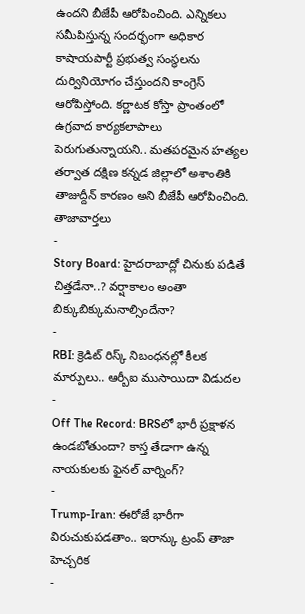ఉందని బీజేపీ ఆరోపించింది. ఎన్నికలు సమీపిస్తున్న సందర్భంగా అధికార కాషాయపార్టీ ప్రభుత్వ సంస్థలను దుర్వినియోగం చేస్తుందని కాంగ్రెస్ ఆరోపిస్తోంది. కర్ణాటక కోస్తా ప్రాంతంలో ఉగ్రవాద కార్యకలాపాలు పెరుగుతున్నాయని.. మతపరమైన హత్యల తర్వాత దక్షిణ కన్నడ జిల్లాలో అశాంతికి తాజుద్దీన్ కారణం అని బీజేపీ ఆరోపించింది.
తాజావార్తలు
-
Story Board: హైదరాబాద్లో చినుకు పడితే చిత్తడేనా..? వర్షాకాలం అంతా బిక్కుబిక్కుమనాల్సిందేనా?
-
RBI: క్రెడిట్ రిస్క్ నిబంధనల్లో కీలక మార్పులు.. ఆర్బీఐ ముసాయిదా విడుదల
-
Off The Record: BRSలో భారీ ప్రక్షాళన ఉండబోతుందా? కాస్త తేడాగా ఉన్న నాయకులకు ఫైనల్ వార్నింగ్?
-
Trump-Iran: ఈరోజే భారీగా విరుచుకుపడతాం.. ఇరాన్కు ట్రంప్ తాజా హెచ్చరిక
-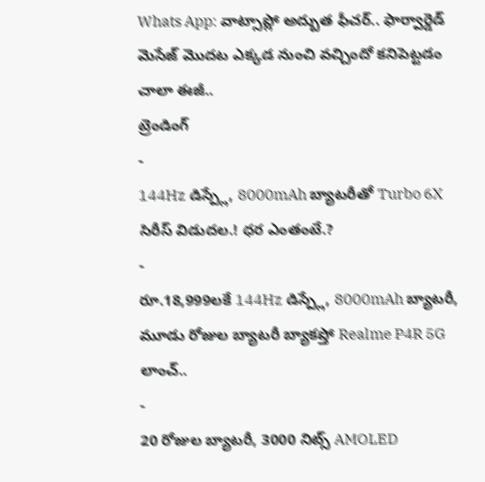Whats App: వాట్సాప్లో అద్బుత ఫీచర్.. ఫార్వార్డెడ్ మెసేజ్ మొదట ఎక్కడ నుంచి వచ్చిందో కనిపెట్టడం చాలా ఈజీ..
ట్రెండింగ్
-
144Hz డిస్ప్లే, 8000mAh బ్యాటరీతో Turbo 6X సిరీస్ విడుదల.! ధర ఎంతంటే.?
-
రూ.18,999లకే 144Hz డిస్ప్లే, 8000mAh బ్యాటరీ, మూడు రోజుల బ్యాటరీ బ్యాకప్తో Realme P4R 5G లాంచ్..
-
20 రోజుల బ్యాటరీ, 3000 నిట్స్ AMOLED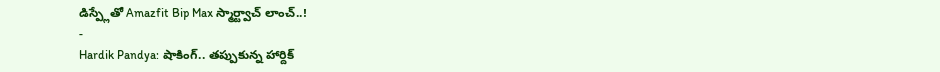డిస్ప్లేతో Amazfit Bip Max స్మార్ట్వాచ్ లాంచ్..!
-
Hardik Pandya: షాకింగ్.. తప్పుకున్న హార్దిక్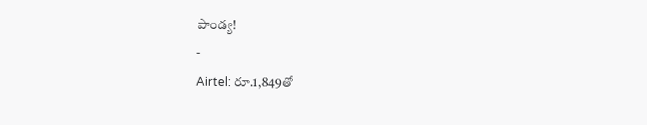పాండ్య!
-
Airtel: రూ.1,849తో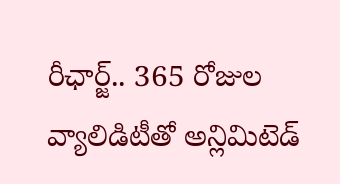రీఛార్జ్.. 365 రోజుల వ్యాలిడిటీతో అన్లిమిటెడ్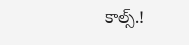కాల్స్.!